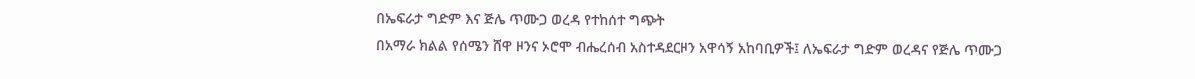በኤፍራታ ግድም እና ጅሌ ጥሙጋ ወረዳ የተከሰተ ግጭት
በአማራ ክልል የሰሜን ሸዋ ዞንና ኦሮሞ ብሔረሰብ አስተዳደርዞን አዋሳኝ አከባቢዎች፤ ለኤፍራታ ግድም ወረዳና የጅሌ ጥሙጋ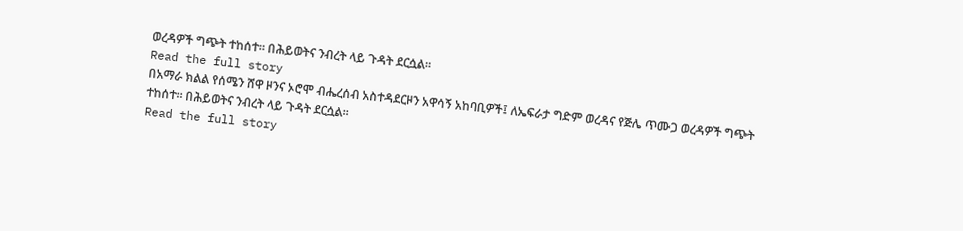ወረዳዎች ግጭት ተከሰተ። በሕይወትና ንብረት ላይ ጉዳት ደርሷል።
Read the full story
በአማራ ክልል የሰሜን ሸዋ ዞንና ኦሮሞ ብሔረሰብ አስተዳደርዞን አዋሳኝ አከባቢዎች፤ ለኤፍራታ ግድም ወረዳና የጅሌ ጥሙጋ ወረዳዎች ግጭት ተከሰተ። በሕይወትና ንብረት ላይ ጉዳት ደርሷል።
Read the full story